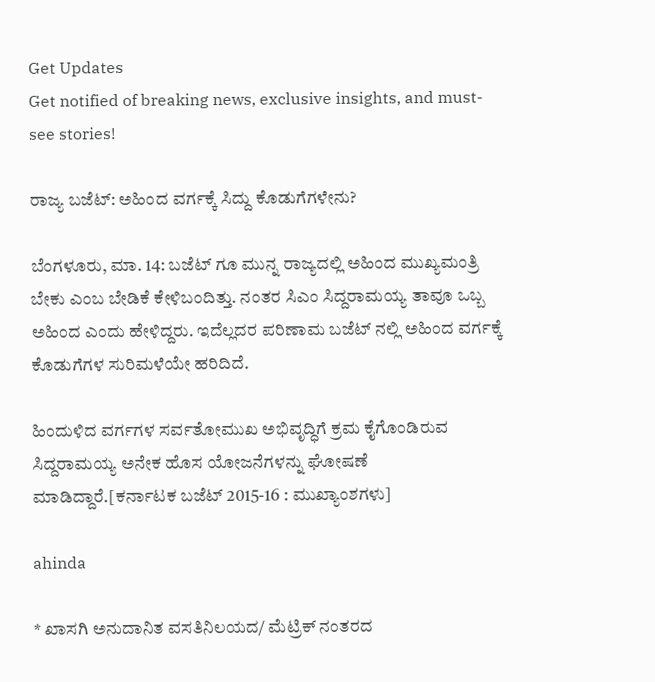Get Updates
Get notified of breaking news, exclusive insights, and must-see stories!

ರಾಜ್ಯ ಬಜೆಟ್: ಅಹಿಂದ ವರ್ಗಕ್ಕೆ ಸಿದ್ದು ಕೊಡುಗೆಗಳೇನು?

ಬೆಂಗಳೂರು, ಮಾ. 14: ಬಜೆಟ್ ಗೂ ಮುನ್ನ ರಾಜ್ಯದಲ್ಲಿ ಅಹಿಂದ ಮುಖ್ಯಮಂತ್ರಿ ಬೇಕು ಎಂಬ ಬೇಡಿಕೆ ಕೇಳಿಬಂದಿತ್ತು. ನಂತರ ಸಿಎಂ ಸಿದ್ದರಾಮಯ್ಯ ತಾವೂ ಒಬ್ಬ ಅಹಿಂದ ಎಂದು ಹೇಳಿದ್ದರು. ಇದೆಲ್ಲದರ ಪರಿಣಾಮ ಬಜೆಟ್ ನಲ್ಲಿ ಅಹಿಂದ ವರ್ಗಕ್ಕೆ ಕೊಡುಗೆಗಳ ಸುರಿಮಳೆಯೇ ಹರಿದಿದೆ.

ಹಿಂದುಳಿದ ವರ್ಗಗಳ ಸರ್ವತೋಮುಖ ಅಭಿವೃದ್ಧಿಗೆ ಕ್ರಮ ಕೈಗೊಂಡಿರುವ ಸಿದ್ದರಾಮಯ್ಯ ಅನೇಕ ಹೊಸ ಯೋಜನೆಗಳನ್ನು ಘೋ‍ಷಣೆ ಮಾಡಿದ್ದಾರೆ.[ಕರ್ನಾಟಕ ಬಜೆಟ್ 2015-16 : ಮುಖ್ಯಾಂಶಗಳು]

ahinda

* ಖಾಸಗಿ ಅನುದಾನಿತ ವಸತಿನಿಲಯದ/ ಮೆಟ್ರಿಕ್ ನಂತರದ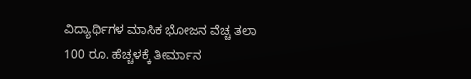ವಿದ್ಯಾರ್ಥಿಗಳ ಮಾಸಿಕ ಭೋಜನ ವೆಚ್ಚ ತಲಾ 100 ರೂ. ಹೆಚ್ಚಳಕ್ಕೆ ತೀರ್ಮಾನ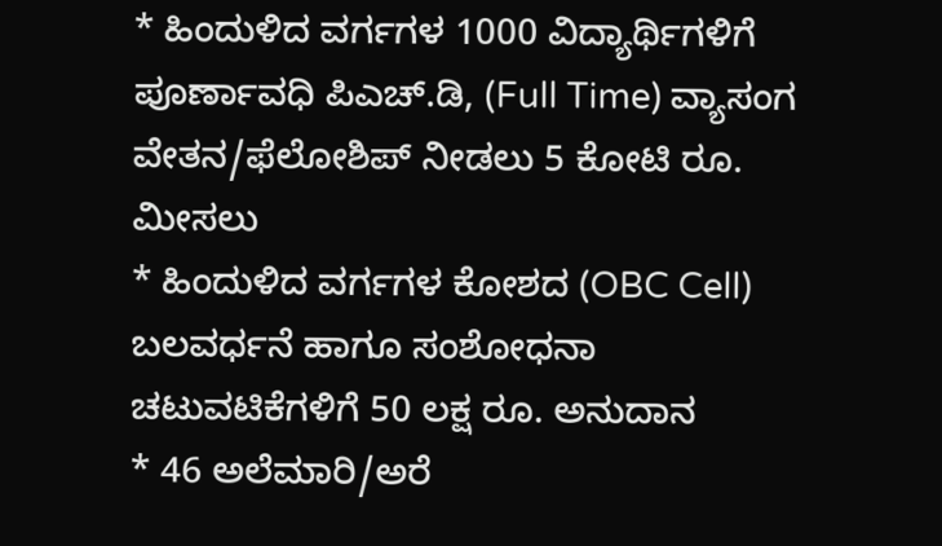* ಹಿಂದುಳಿದ ವರ್ಗಗಳ 1000 ವಿದ್ಯಾರ್ಥಿಗಳಿಗೆ ಪೂರ್ಣಾವಧಿ ಪಿಎಚ್.ಡಿ, (Full Time) ವ್ಯಾಸಂಗ ವೇತನ/ಫೆಲೋಶಿಪ್ ನೀಡಲು 5 ಕೋಟಿ ರೂ. ಮೀಸಲು
* ಹಿಂದುಳಿದ ವರ್ಗಗಳ ಕೋಶದ (OBC Cell) ಬಲವರ್ಧನೆ ಹಾಗೂ ಸಂಶೋಧನಾ ಚಟುವಟಿಕೆಗಳಿಗೆ 50 ಲಕ್ಷ ರೂ. ಅನುದಾನ
* 46 ಅಲೆಮಾರಿ/ಅರೆ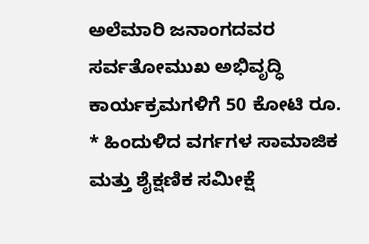ಅಲೆಮಾರಿ ಜನಾಂಗದವರ ಸರ್ವತೋಮುಖ ಅಭಿವೃದ್ಧಿ ಕಾರ್ಯಕ್ರಮಗಳಿಗೆ 50 ಕೋಟಿ ರೂ.
* ಹಿಂದುಳಿದ ವರ್ಗಗಳ ಸಾಮಾಜಿಕ ಮತ್ತು ಶೈಕ್ಷಣಿಕ ಸಮೀಕ್ಷೆ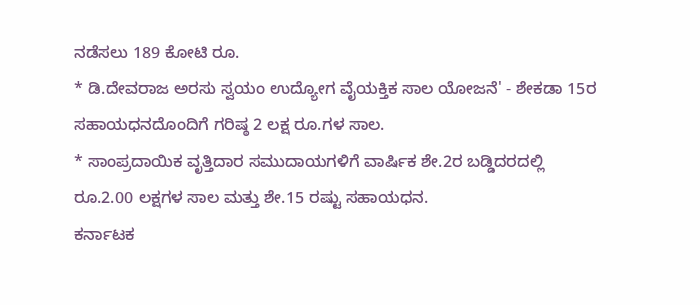ನಡೆಸಲು 189 ಕೋಟಿ ರೂ.
* ಡಿ.ದೇವರಾಜ ಅರಸು ಸ್ವಯಂ ಉದ್ಯೋಗ ವೈಯಕ್ತಿಕ ಸಾಲ ಯೋಜನೆ' - ಶೇಕಡಾ 15ರ ಸಹಾಯಧನದೊಂದಿಗೆ ಗರಿಷ್ಠ 2 ಲಕ್ಷ ರೂ.ಗಳ ಸಾಲ.
* ಸಾಂಪ್ರದಾಯಿಕ ವೃತ್ತಿದಾರ ಸಮುದಾಯಗಳಿಗೆ ವಾರ್ಷಿಕ ಶೇ.2ರ ಬಡ್ಡಿದರದಲ್ಲಿ ರೂ.2.00 ಲಕ್ಷಗಳ ಸಾಲ ಮತ್ತು ಶೇ.15 ರಷ್ಟು ಸಹಾಯಧನ.
ಕರ್ನಾಟಕ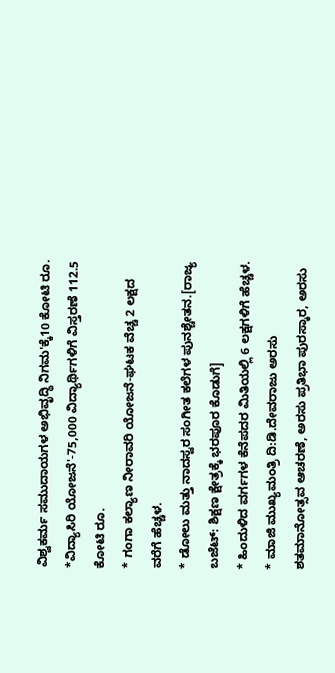ವಿಶ್ವಕರ್ಮ ಸಮುದಾಯಗಳ ಅಭಿವೃದ್ಧಿ ನಿಗಮ'ಕ್ಕೆ10 ಕೋಟಿ ರೂ.
*ವಿದ್ಯಾಸಿರಿ ಯೋಜನೆ'-75,000 ವಿದ್ಯಾರ್ಥಿಗಳಿಗೆ ವಿಸ್ತರಣೆ 112.5 ಕೋಟಿ ರೂ.
* ಗಂಗಾ ಕಲ್ಯಾಣ ನೀರಾವರಿ ಯೋಜನೆ-ಘಟಕ ವೆಚ್ಚ 2 ಲಕ್ಷದ ವರೆಗೆ ಹೆಚ್ಚಳ.
* ಡೋಲು ಮತ್ತು ನಾದಸ್ವರ ಸಂಗೀತ ಕಲೆಗಳ ಪುನಶ್ಚೇತನ.[ರಾಜ್ಯ ಬಜೆಟ್: ಶಿಕ್ಷಣ ಕ್ಷೇತ್ರಕ್ಕೆ ಭರಪೂರ ಕೊಡುಗೆ]
* ಹಿಂದುಳಿದ ವರ್ಗಗಳ ಕೆನೆಪದರ ಮಿತಿಯಲ್ಲಿ 6 ಲಕ್ಷಗಳಿಗೆ ಹೆಚ್ಚಳ.
* ಮಾಜಿ ಮುಖ್ಯಮಂತ್ರಿ ದಿ:ಡಿ.ದೇವರಾಜು ಅರಸು ಶತಮಾನೋತ್ಸವ ಆಚರಣೆ, ಅರಸು ಪ್ರತಿಭಾ ಪುರಸ್ಕಾರ, ಅರಸು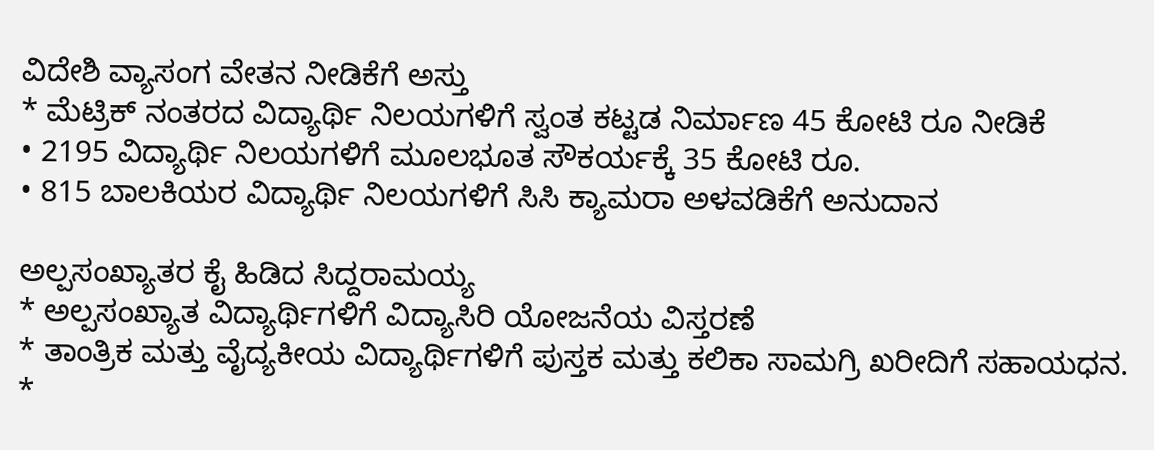ವಿದೇಶಿ ವ್ಯಾಸಂಗ ವೇತನ ನೀಡಿಕೆಗೆ ಅಸ್ತು
* ಮೆಟ್ರಿಕ್ ನಂತರದ ವಿದ್ಯಾರ್ಥಿ ನಿಲಯಗಳಿಗೆ ಸ್ವಂತ ಕಟ್ಟಡ ನಿರ್ಮಾಣ 45 ಕೋಟಿ ರೂ ನೀಡಿಕೆ
• 2195 ವಿದ್ಯಾರ್ಥಿ ನಿಲಯಗಳಿಗೆ ಮೂಲಭೂತ ಸೌಕರ್ಯಕ್ಕೆ 35 ಕೋಟಿ ರೂ.
• 815 ಬಾಲಕಿಯರ ವಿದ್ಯಾರ್ಥಿ ನಿಲಯಗಳಿಗೆ ಸಿಸಿ ಕ್ಯಾಮರಾ ಅಳವಡಿಕೆಗೆ ಅನುದಾನ

ಅಲ್ಪಸಂಖ್ಯಾತರ ಕೈ ಹಿಡಿದ ಸಿದ್ದರಾಮಯ್ಯ
* ಅಲ್ಪಸಂಖ್ಯಾತ ವಿದ್ಯಾರ್ಥಿಗಳಿಗೆ ವಿದ್ಯಾಸಿರಿ ಯೋಜನೆಯ ವಿಸ್ತರಣೆ
* ತಾಂತ್ರಿಕ ಮತ್ತು ವೈದ್ಯಕೀಯ ವಿದ್ಯಾರ್ಥಿಗಳಿಗೆ ಪುಸ್ತಕ ಮತ್ತು ಕಲಿಕಾ ಸಾಮಗ್ರಿ ಖರೀದಿಗೆ ಸಹಾಯಧನ.
*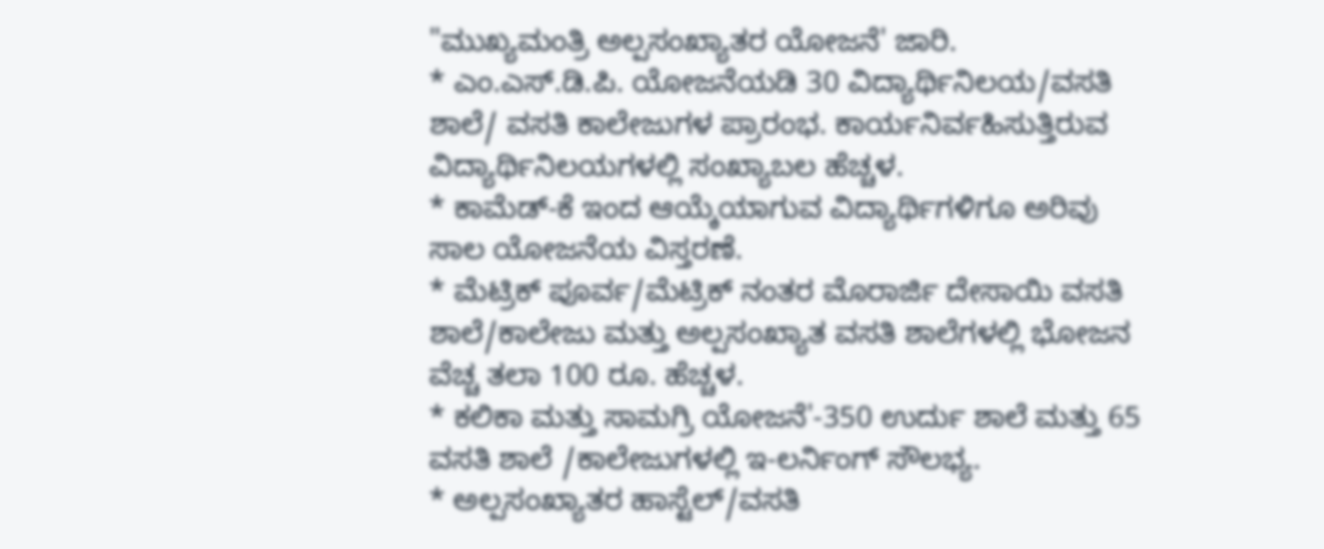"ಮುಖ್ಯಮಂತ್ರಿ ಅಲ್ಪಸಂಖ್ಯಾತರ ಯೋಜನೆ' ಜಾರಿ.
* ಎಂ.ಎಸ್.ಡಿ.ಪಿ. ಯೋಜನೆಯಡಿ 30 ವಿದ್ಯಾರ್ಥಿನಿಲಯ/ವಸತಿ ಶಾಲೆ/ ವಸತಿ ಕಾಲೇಜುಗಳ ಪ್ರಾರಂಭ. ಕಾರ್ಯನಿರ್ವಹಿಸುತ್ತಿರುವ ವಿದ್ಯಾರ್ಥಿನಿಲಯಗಳಲ್ಲಿ ಸಂಖ್ಯಾಬಲ ಹೆಚ್ಚಳ.
* ಕಾಮೆಡ್-ಕೆ ಇಂದ ಆಯ್ಕೆಯಾಗುವ ವಿದ್ಯಾರ್ಥಿಗಳಿಗೂ ಅರಿವು ಸಾಲ ಯೋಜನೆಯ ವಿಸ್ತರಣೆ.
* ಮೆಟ್ರಿಕ್ ಪೂರ್ವ/ಮೆಟ್ರಿಕ್ ನಂತರ ಮೊರಾರ್ಜಿ ದೇಸಾಯಿ ವಸತಿ ಶಾಲೆ/ಕಾಲೇಜು ಮತ್ತು ಅಲ್ಪಸಂಖ್ಯಾತ ವಸತಿ ಶಾಲೆಗಳಲ್ಲಿ ಭೋಜನ ವೆಚ್ಚ ತಲಾ 100 ರೂ. ಹೆಚ್ಚಳ.
* ಕಲಿಕಾ ಮತ್ತು ಸಾಮಗ್ರಿ ಯೋಜನೆ'-350 ಉರ್ದು ಶಾಲೆ ಮತ್ತು 65 ವಸತಿ ಶಾಲೆ /ಕಾಲೇಜುಗಳಲ್ಲಿ ಇ-ಲರ್ನಿಂಗ್ ಸೌಲಭ್ಯ.
* ಅಲ್ಪಸಂಖ್ಯಾತರ ಹಾಸ್ಟೆಲ್/ವಸತಿ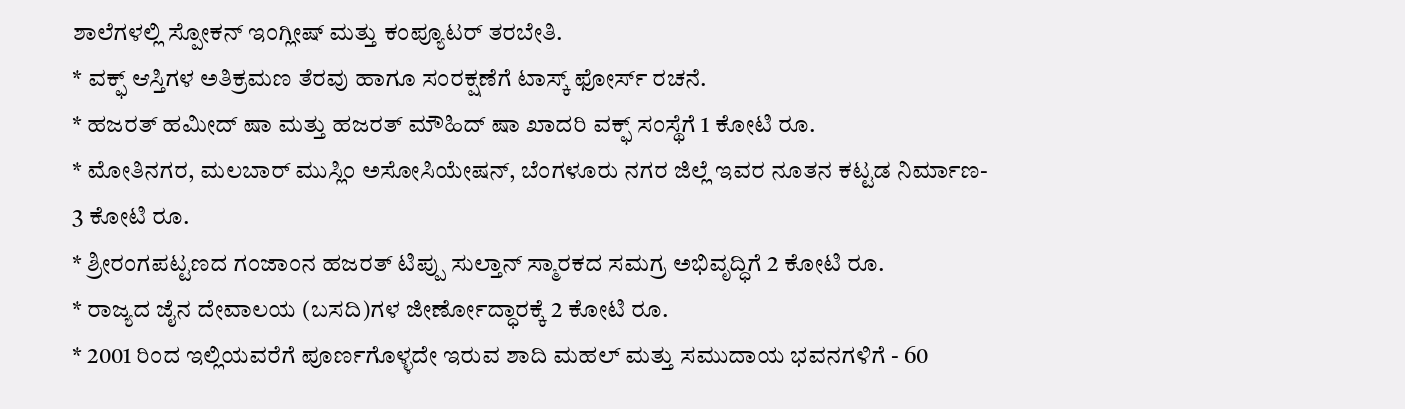ಶಾಲೆಗಳಲ್ಲಿ ಸ್ಪೋಕನ್ ಇಂಗ್ಲೀಷ್ ಮತ್ತು ಕಂಪ್ಯೂಟರ್ ತರಬೇತಿ.
* ವಕ್ಫ್ ಆಸ್ತಿಗಳ ಅತಿಕ್ರಮಣ ತೆರವು ಹಾಗೂ ಸಂರಕ್ಷಣೆಗೆ ಟಾಸ್ಕ್ ಫೋರ್ಸ್ ರಚನೆ.
* ಹಜರತ್ ಹಮೀದ್ ಷಾ ಮತ್ತು ಹಜರತ್ ಮೌಹಿದ್ ಷಾ ಖಾದರಿ ವಕ್ಫ್ ಸಂಸ್ಥೆಗೆ 1 ಕೋಟಿ ರೂ.
* ಮೋತಿನಗರ, ಮಲಬಾರ್ ಮುಸ್ಲಿಂ ಅಸೋಸಿಯೇಷನ್, ಬೆಂಗಳೂರು ನಗರ ಜಿಲ್ಲೆ ಇವರ ನೂತನ ಕಟ್ಟಡ ನಿರ್ಮಾಣ- 3 ಕೋಟಿ ರೂ.
* ಶ್ರೀರಂಗಪಟ್ಟಣದ ಗಂಜಾಂನ ಹಜರತ್ ಟಿಪ್ಪು ಸುಲ್ತಾನ್ ಸ್ಮಾರಕದ ಸಮಗ್ರ ಅಭಿವೃದ್ಧಿಗೆ 2 ಕೋಟಿ ರೂ.
* ರಾಜ್ಯದ ಜೈನ ದೇವಾಲಯ (ಬಸದಿ)ಗಳ ಜೀರ್ಣೋದ್ಧಾರಕ್ಕೆ 2 ಕೋಟಿ ರೂ.
* 2001 ರಿಂದ ಇಲ್ಲಿಯವರೆಗೆ ಪೂರ್ಣಗೊಳ್ಳದೇ ಇರುವ ಶಾದಿ ಮಹಲ್ ಮತ್ತು ಸಮುದಾಯ ಭವನಗಳಿಗೆ - 60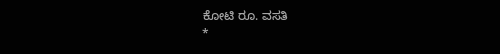ಕೋಟಿ ರೂ. ವಸತಿ
*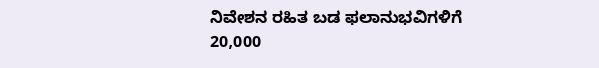ನಿವೇಶನ ರಹಿತ ಬಡ ಫಲಾನುಭವಿಗಳಿಗೆ 20,000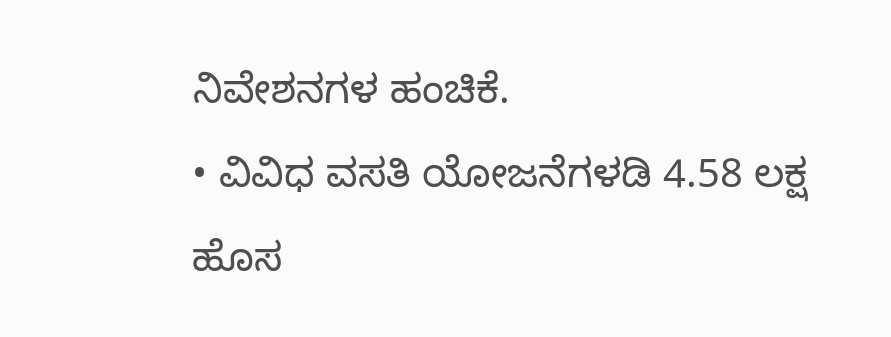ನಿವೇಶನಗಳ ಹಂಚಿಕೆ.
• ವಿವಿಧ ವಸತಿ ಯೋಜನೆಗಳಡಿ 4.58 ಲಕ್ಷ ಹೊಸ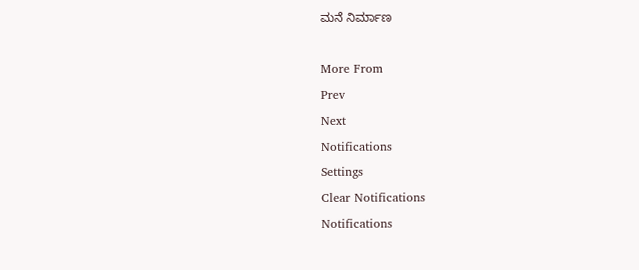ಮನೆ ನಿರ್ಮಾಣ

More From
Prev
Next
Notifications
Settings
Clear Notifications
Notifications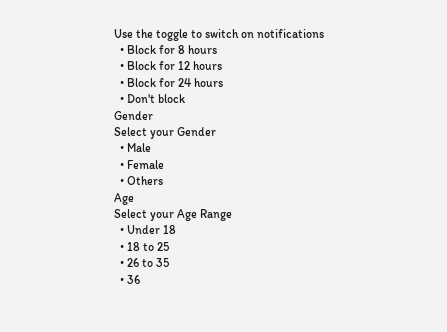Use the toggle to switch on notifications
  • Block for 8 hours
  • Block for 12 hours
  • Block for 24 hours
  • Don't block
Gender
Select your Gender
  • Male
  • Female
  • Others
Age
Select your Age Range
  • Under 18
  • 18 to 25
  • 26 to 35
  • 36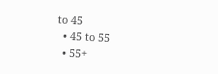to 45
  • 45 to 55
  • 55+